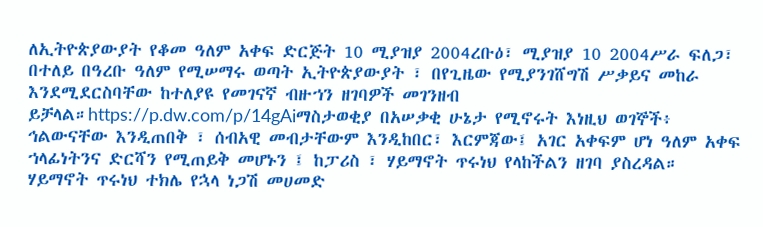ለኢትዮጵያውያት የቆመ ዓለም አቀፍ ድርጅት 10 ሚያዝያ 2004ረቡዕ፣ ሚያዝያ 10 2004ሥራ ፍለጋ፣ በተለይ በዓረቡ ዓለም የሚሠማሩ ወጣት ኢትዮጵያውያት ፣ በየጊዜው የሚያንገሸግሽ ሥቃይና መከራ እንደሚደርስባቸው ከተለያዩ የመገናኛ ብዙኀን ዘገባዎች መገንዘብ ይቻላል።https://p.dw.com/p/14gAiማስታወቂያ በአሠቃቂ ሁኔታ የሚኖሩት እነዚህ ወገኞች፥ ኅልውናቸው እንዲጠበቅ ፣ ሰብአዊ መብታቸውም እንዲከበር፣ እርምጃው፤ አገር አቀፍም ሆነ ዓለም አቀፍ ኀላፊነትንና ድርሻን የሚጠይቅ መሆኑን ፤ ከፓሪስ ፣ ሃይማኖት ጥሩነህ የላከችልን ዘገባ ያስረዳል። ሃይማኖት ጥሩነህ ተክሌ የኋላ ነጋሽ መሀመድ